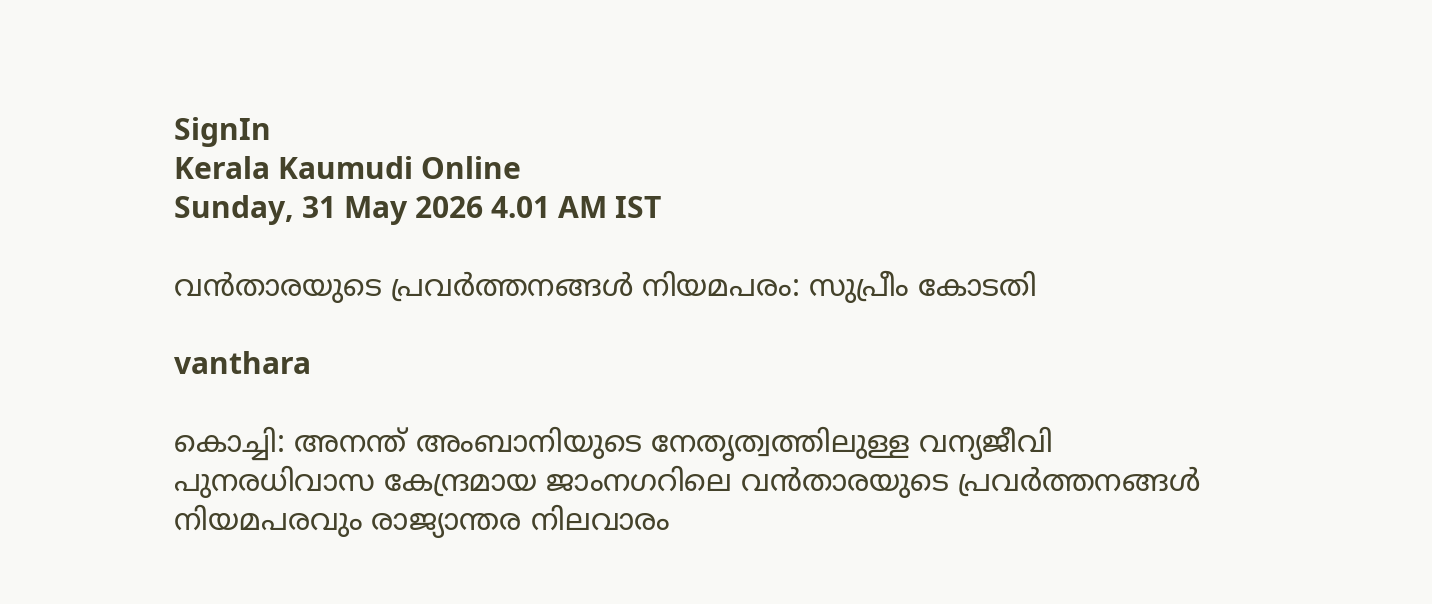SignIn
Kerala Kaumudi Online
Sunday, 31 May 2026 4.01 AM IST

വൻതാരയുടെ പ്രവർത്തനങ്ങൾ നിയമപരം: സുപ്രീം കോടതി

vanthara

കൊച്ചി: അനന്ത് അംബാനിയുടെ നേതൃത്വത്തിലുള്ള വന്യജീവി പുനരധിവാസ കേന്ദ്രമായ ജാംനഗറിലെ വൻതാരയുടെ പ്രവർത്തനങ്ങൾ നിയമപരവും രാജ്യാന്തര നിലവാരം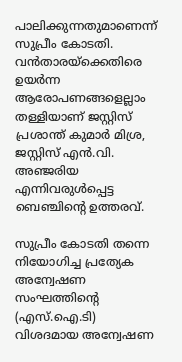പാലിക്കുന്നതുമാണെന്ന് സുപ്രീം കോടതി. വൻതാരയ്ക്കെതിരെ ഉയർന്ന ആരോപണങ്ങളെല്ലാം തള്ളിയാണ് ജസ്റ്റിസ് പ്രശാന്ത് കുമാർ മിശ്ര, ജസ്റ്റിസ് എൻ.വി. അഞ്ജരിയ എന്നിവരുൾപ്പെട്ട ബെഞ്ചിന്റെ ഉത്തരവ്.

സുപ്രീം കോടതി തന്നെ നിയോഗിച്ച പ്രത്യേക അന്വേഷണ സംഘത്തിന്റെ (എസ്.ഐ.ടി) വിശദമായ അന്വേഷണ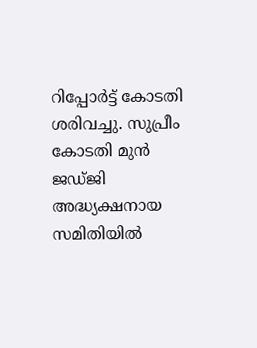റിപ്പോർട്ട് കോടതി ശരിവച്ചു. സുപ്രീം കോടതി മുൻ ജഡ്ജി അദ്ധ്യക്ഷനായ സമിതിയിൽ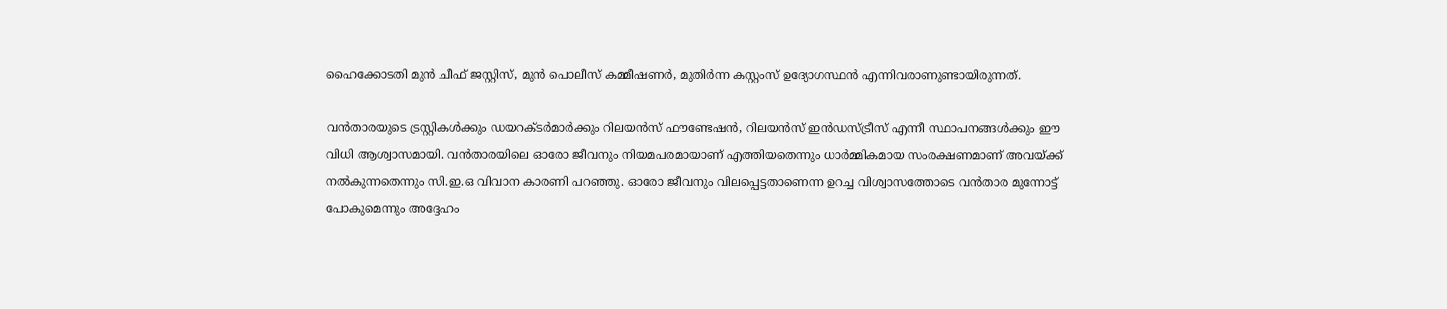ഹൈക്കോടതി മുൻ ചീഫ് ജസ്റ്റിസ്, മുൻ പൊലീസ് കമ്മീഷണർ, മുതിർന്ന കസ്റ്റംസ് ഉദ്യോഗസ്ഥൻ എന്നിവരാണുണ്ടായിരുന്നത്.

വൻ‌താരയുടെ ട്രസ്റ്റികൾക്കും ഡയറക്ടർമാർക്കും റിലയൻസ് ഫൗണ്ടേഷൻ, റിലയൻസ് ഇൻഡസ്ട്രീസ് എന്നീ സ്ഥാപനങ്ങൾക്കും ഈ വിധി ആശ്വാസമായി. വൻതാരയിലെ ഓരോ ജീവനും നിയമപരമായാണ് എത്തിയതെന്നും ധാർമ്മികമായ സംരക്ഷണമാണ് അവയ്ക്ക് നൽകുന്നതെന്നും സി.ഇ.ഒ വിവാന കാരണി പറഞ്ഞു. ഓരോ ജീവനും വിലപ്പെട്ടതാണെന്ന ഉറച്ച വിശ്വാസത്തോടെ വൻതാര മുന്നോട്ട് പോകുമെന്നും അദ്ദേഹം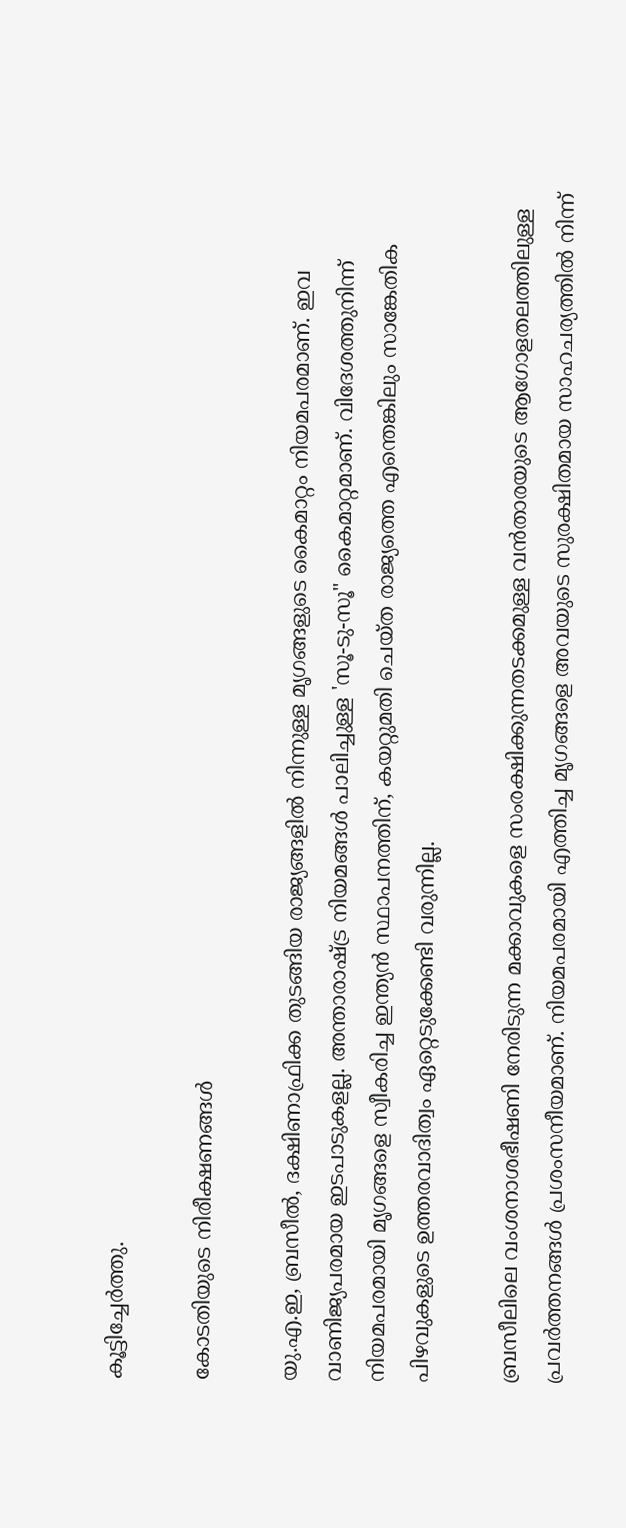കൂട്ടിച്ചേർത്തു.

കോടതിയുടെ നിരീക്ഷണങ്ങൾ

യു.എ.ഇ, ബ്രസീൽ, ദക്ഷിണാഫ്രിക്ക തുടങ്ങിയ രാജ്യങ്ങളിൽ നിന്നുള്ള മൃഗങ്ങളുടെ കൈമാറ്റം നിയമപരമാണ്. ഇവ വാണിജ്യപരമായ ഇടപാടുകളല്ല. അന്താരാഷ്ട്ര നിയമങ്ങൾ പാലിച്ചുള്ള 'സൂ-ടു-സൂ" കൈമാറ്റമാണ്. വിദേശത്തുനിന്ന് നിയമപരമായി മൃഗങ്ങളെ സ്വീകരിച്ച ഇന്ത്യൻ സ്ഥാപനത്തിന്, കയറ്റുമതി ചെയ്ത രാജ്യത്തെ എന്തെങ്കിലും സാങ്കേതിക പിഴവുകളുടെ ഉത്തരവാദിത്വം ഏറ്റെടുക്കേണ്ടി വരുന്നില്ല.

ബ്രസീലിലെ വംശനാശഭീഷണി നേരിടുന്ന മക്കാവുകളെ സംരക്ഷിക്കുന്നതടക്കമുള്ള വൻ‌താരയുടെ ആഗോളതലത്തിലുള്ള പ്രവർത്തനങ്ങൾ പ്രശംസനീയമാണ്. നിയമപരമായി എത്തിച്ച മൃഗങ്ങളെ അവയുടെ സുരക്ഷിതമായ സാഹചര്യത്തിൽ നിന്ന്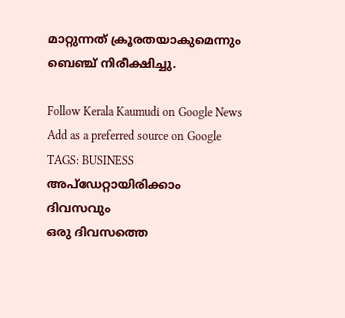മാറ്റുന്നത് ക്രൂരതയാകുമെന്നും ബെഞ്ച് നിരീക്ഷിച്ചു.

Follow Kerala Kaumudi on Google News Add as a preferred source on Google
TAGS: BUSINESS
അപ്ഡേറ്റായിരിക്കാം ദിവസവും
ഒരു ദിവസത്തെ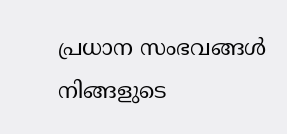പ്രധാന സംഭവങ്ങൾ നിങ്ങളുടെ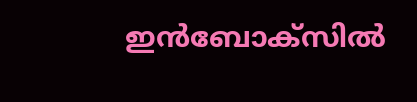ഇൻബോക്സിൽ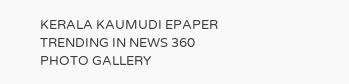KERALA KAUMUDI EPAPER
TRENDING IN NEWS 360
PHOTO GALLERY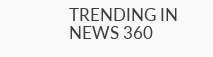TRENDING IN NEWS 360